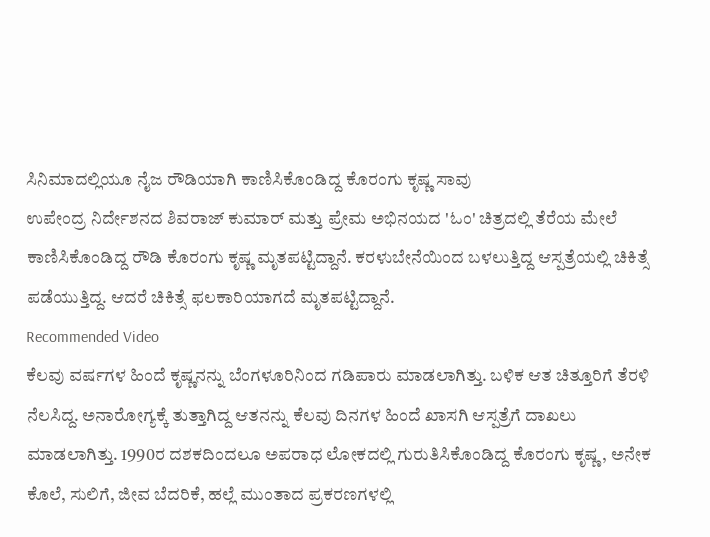ಸಿನಿಮಾದಲ್ಲಿಯೂ ನೈಜ ರೌಡಿಯಾಗಿ ಕಾಣಿಸಿಕೊಂಡಿದ್ದ ಕೊರಂಗು ಕೃಷ್ಣ ಸಾವು
ಉಪೇಂದ್ರ ನಿರ್ದೇಶನದ ಶಿವರಾಜ್ ಕುಮಾರ್ ಮತ್ತು ಪ್ರೇಮ ಅಭಿನಯದ 'ಓಂ' ಚಿತ್ರದಲ್ಲಿ ತೆರೆಯ ಮೇಲೆ ಕಾಣಿಸಿಕೊಂಡಿದ್ದ ರೌಡಿ ಕೊರಂಗು ಕೃಷ್ಣ ಮೃತಪಟ್ಟಿದ್ದಾನೆ. ಕರಳುಬೇನೆಯಿಂದ ಬಳಲುತ್ತಿದ್ದ ಆಸ್ಪತ್ರೆಯಲ್ಲಿ ಚಿಕಿತ್ಸೆ ಪಡೆಯುತ್ತಿದ್ದ. ಆದರೆ ಚಿಕಿತ್ಸೆ ಫಲಕಾರಿಯಾಗದೆ ಮೃತಪಟ್ಟಿದ್ದಾನೆ.
Recommended Video
ಕೆಲವು ವರ್ಷಗಳ ಹಿಂದೆ ಕೃಷ್ಣನನ್ನು ಬೆಂಗಳೂರಿನಿಂದ ಗಡಿಪಾರು ಮಾಡಲಾಗಿತ್ತು. ಬಳಿಕ ಆತ ಚಿತ್ತೂರಿಗೆ ತೆರಳಿ ನೆಲಸಿದ್ದ. ಅನಾರೋಗ್ಯಕ್ಕೆ ತುತ್ತಾಗಿದ್ದ ಆತನನ್ನು ಕೆಲವು ದಿನಗಳ ಹಿಂದೆ ಖಾಸಗಿ ಆಸ್ಪತ್ರೆಗೆ ದಾಖಲು ಮಾಡಲಾಗಿತ್ತು. 1990ರ ದಶಕದಿಂದಲೂ ಅಪರಾಧ ಲೋಕದಲ್ಲಿ ಗುರುತಿಸಿಕೊಂಡಿದ್ದ ಕೊರಂಗು ಕೃಷ್ಣ, ಅನೇಕ ಕೊಲೆ, ಸುಲಿಗೆ, ಜೀವ ಬೆದರಿಕೆ, ಹಲ್ಲೆ ಮುಂತಾದ ಪ್ರಕರಣಗಳಲ್ಲಿ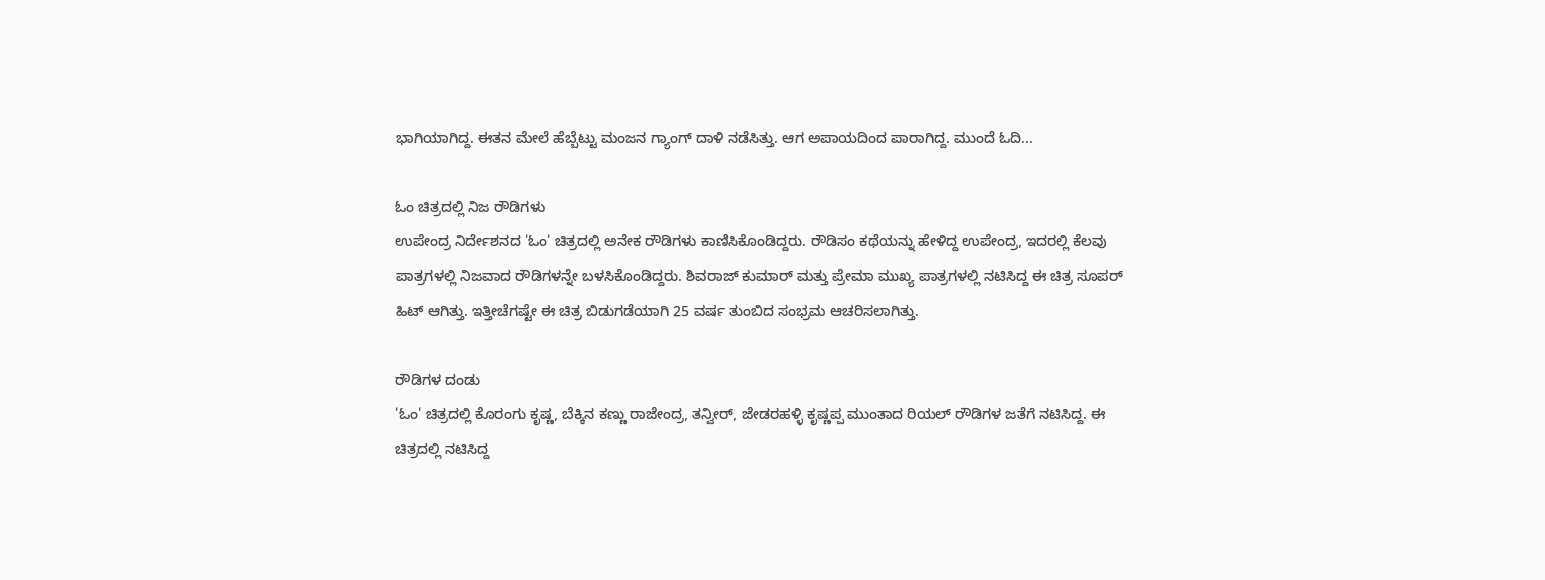ಭಾಗಿಯಾಗಿದ್ದ. ಈತನ ಮೇಲೆ ಹೆಬ್ಬೆಟ್ಟು ಮಂಜನ ಗ್ಯಾಂಗ್ ದಾಳಿ ನಡೆಸಿತ್ತು. ಆಗ ಅಪಾಯದಿಂದ ಪಾರಾಗಿದ್ದ. ಮುಂದೆ ಓದಿ...

ಓಂ ಚಿತ್ರದಲ್ಲಿ ನಿಜ ರೌಡಿಗಳು
ಉಪೇಂದ್ರ ನಿರ್ದೇಶನದ 'ಓಂ' ಚಿತ್ರದಲ್ಲಿ ಅನೇಕ ರೌಡಿಗಳು ಕಾಣಿಸಿಕೊಂಡಿದ್ದರು. ರೌಡಿಸಂ ಕಥೆಯನ್ನು ಹೇಳಿದ್ದ ಉಪೇಂದ್ರ, ಇದರಲ್ಲಿ ಕೆಲವು ಪಾತ್ರಗಳಲ್ಲಿ ನಿಜವಾದ ರೌಡಿಗಳನ್ನೇ ಬಳಸಿಕೊಂಡಿದ್ದರು. ಶಿವರಾಜ್ ಕುಮಾರ್ ಮತ್ತು ಪ್ರೇಮಾ ಮುಖ್ಯ ಪಾತ್ರಗಳಲ್ಲಿ ನಟಿಸಿದ್ದ ಈ ಚಿತ್ರ ಸೂಪರ್ ಹಿಟ್ ಆಗಿತ್ತು. ಇತ್ತೀಚೆಗಷ್ಟೇ ಈ ಚಿತ್ರ ಬಿಡುಗಡೆಯಾಗಿ 25 ವರ್ಷ ತುಂಬಿದ ಸಂಭ್ರಮ ಆಚರಿಸಲಾಗಿತ್ತು.

ರೌಡಿಗಳ ದಂಡು
'ಓಂ' ಚಿತ್ರದಲ್ಲಿ ಕೊರಂಗು ಕೃಷ್ಣ, ಬೆಕ್ಕಿನ ಕಣ್ಣು ರಾಜೇಂದ್ರ, ತನ್ವೀರ್, ಜೇಡರಹಳ್ಳಿ ಕೃಷ್ಣಪ್ಪ ಮುಂತಾದ ರಿಯಲ್ ರೌಡಿಗಳ ಜತೆಗೆ ನಟಿಸಿದ್ದ. ಈ ಚಿತ್ರದಲ್ಲಿ ನಟಿಸಿದ್ದ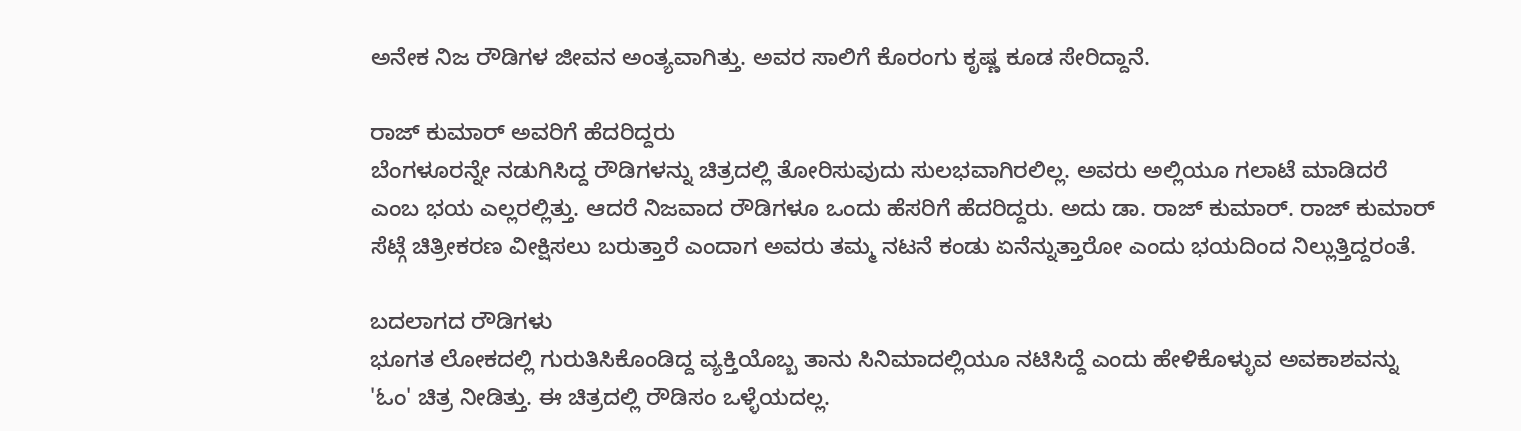ಅನೇಕ ನಿಜ ರೌಡಿಗಳ ಜೀವನ ಅಂತ್ಯವಾಗಿತ್ತು. ಅವರ ಸಾಲಿಗೆ ಕೊರಂಗು ಕೃಷ್ಣ ಕೂಡ ಸೇರಿದ್ದಾನೆ.

ರಾಜ್ ಕುಮಾರ್ ಅವರಿಗೆ ಹೆದರಿದ್ದರು
ಬೆಂಗಳೂರನ್ನೇ ನಡುಗಿಸಿದ್ದ ರೌಡಿಗಳನ್ನು ಚಿತ್ರದಲ್ಲಿ ತೋರಿಸುವುದು ಸುಲಭವಾಗಿರಲಿಲ್ಲ. ಅವರು ಅಲ್ಲಿಯೂ ಗಲಾಟೆ ಮಾಡಿದರೆ ಎಂಬ ಭಯ ಎಲ್ಲರಲ್ಲಿತ್ತು. ಆದರೆ ನಿಜವಾದ ರೌಡಿಗಳೂ ಒಂದು ಹೆಸರಿಗೆ ಹೆದರಿದ್ದರು. ಅದು ಡಾ. ರಾಜ್ ಕುಮಾರ್. ರಾಜ್ ಕುಮಾರ್ ಸೆಟ್ಗೆ ಚಿತ್ರೀಕರಣ ವೀಕ್ಷಿಸಲು ಬರುತ್ತಾರೆ ಎಂದಾಗ ಅವರು ತಮ್ಮ ನಟನೆ ಕಂಡು ಏನೆನ್ನುತ್ತಾರೋ ಎಂದು ಭಯದಿಂದ ನಿಲ್ಲುತ್ತಿದ್ದರಂತೆ.

ಬದಲಾಗದ ರೌಡಿಗಳು
ಭೂಗತ ಲೋಕದಲ್ಲಿ ಗುರುತಿಸಿಕೊಂಡಿದ್ದ ವ್ಯಕ್ತಿಯೊಬ್ಬ ತಾನು ಸಿನಿಮಾದಲ್ಲಿಯೂ ನಟಿಸಿದ್ದೆ ಎಂದು ಹೇಳಿಕೊಳ್ಳುವ ಅವಕಾಶವನ್ನು 'ಓಂ' ಚಿತ್ರ ನೀಡಿತ್ತು. ಈ ಚಿತ್ರದಲ್ಲಿ ರೌಡಿಸಂ ಒಳ್ಳೆಯದಲ್ಲ.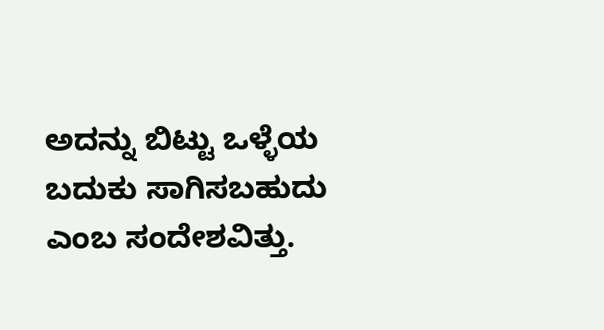ಅದನ್ನು ಬಿಟ್ಟು ಒಳ್ಳೆಯ ಬದುಕು ಸಾಗಿಸಬಹುದು ಎಂಬ ಸಂದೇಶವಿತ್ತು.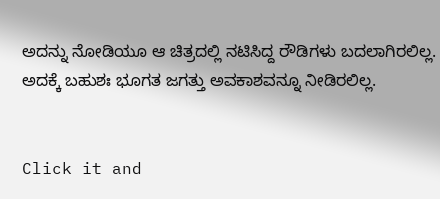ಅದನ್ನು ನೋಡಿಯೂ ಆ ಚಿತ್ರದಲ್ಲಿ ನಟಿಸಿದ್ದ ರೌಡಿಗಳು ಬದಲಾಗಿರಲಿಲ್ಲ. ಅದಕ್ಕೆ ಬಹುಶಃ ಭೂಗತ ಜಗತ್ತು ಅವಕಾಶವನ್ನೂ ನೀಡಿರಲಿಲ್ಲ.


Click it and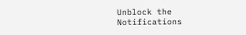Unblock the Notifications